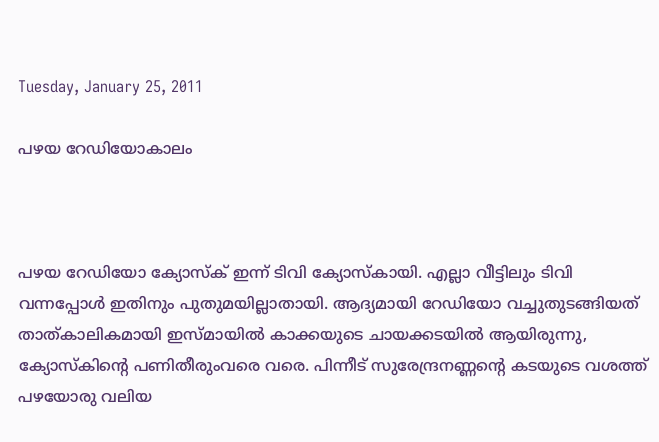Tuesday, January 25, 2011

പഴയ റേഡിയോകാലം



പഴയ റേഡിയോ ക്യോസ്ക്‌ ഇന്ന് ടിവി ക്യോസ്കായി. എല്ലാ വീട്ടിലും ടിവി വന്നപ്പോള്‍ ഇതിനും പുതുമയില്ലാതായി. ആദ്യമായി റേഡിയോ വച്ചുതുടങ്ങിയത്‌ താത്കാലികമായി ഇസ്മായില്‍ കാക്കയുടെ ചായക്കടയില്‍ ആയിരുന്നു, ക്യോസ്കിന്റെ പണിതീരുംവരെ വരെ. പിന്നീട്‌ സുരേന്ദ്രനണ്ണന്റെ കടയുടെ വശത്ത്‌ പഴയോരു വലിയ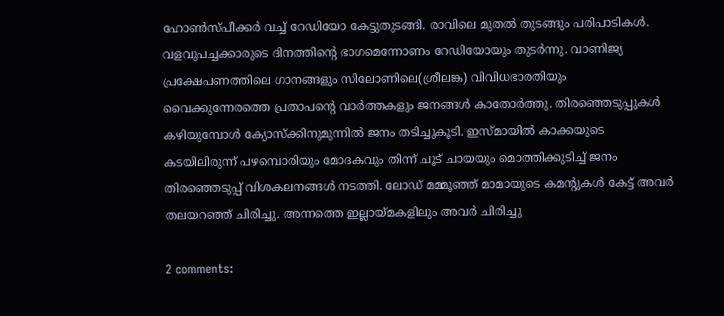ഹോണ്‍സ്പീക്കര്‍ വച്ച്‌ റേഡിയോ കേട്ടുതുടങ്ങി. രാവിലെ മുതല്‍ തുടങ്ങും പരിപാടികള്‍. വളവുപച്ചക്കാരുടെ ദിനത്തിന്റെ ഭാഗമെന്നോണം റേഡിയോയും തുടര്‍ന്നു. വാണിജ്യ പ്രക്ഷേപണത്തിലെ ഗാനങ്ങളും സിലോണിലെ(ശ്രീലങ്ക) വിവിധഭാരതിയും വൈക്കുന്നേരത്തെ പ്രതാപന്റെ വാര്‍ത്തകളും ജനങ്ങള്‍ കാതോര്‍ത്തു. തിരഞ്ഞെടുപ്പുകള്‍ കഴിയുമ്പോള്‍ ക്യോസ്ക്കിനുമുന്നില്‍ ജനം തടിച്ചുകൂടി. ഇസ്മായില്‍ കാക്കയുടെ കടയിലിരുന്ന് പഴമ്പൊരിയും മോദകവും തിന്ന് ചൂട്‌ ചായയും മൊത്തിക്കുടിച്ച്‌ ജനം തിരഞ്ഞെടുപ്പ്‌ വിശകലനങ്ങള്‍ നടത്തി. ലോഡ്‌ മമ്മൂഞ്ഞ്‌ മാമായുടെ കമന്റുകള്‍ കേട്ട്‌ അവര്‍ തലയറഞ്ഞ്‌ ചിരിച്ചു. അന്നത്തെ ഇല്ലായ്മകളിലും അവര്‍ ചിരിച്ചു

2 comments: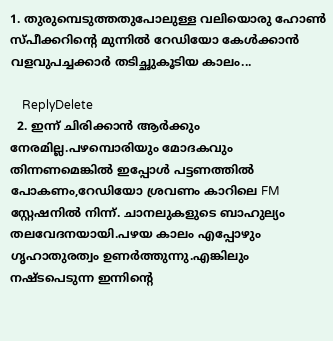1. തുരുമ്പെടുത്തതുപോലുള്ള വലിയൊരു ഹോണ്‍ സ്പീക്കറിന്റെ മുന്നില്‍ റേഡിയോ കേള്‍ക്കാന്‍ വളവുപച്ചക്കാര്‍ തടിച്ഛുകൂടിയ കാലം...

    ReplyDelete
  2. ഇന്ന് ചിരിക്കാന്‍ ആര്‍ക്കും നേരമില്ല.പഴമ്പൊരിയും മോദകവും തിന്നണമെങ്കില്‍ ഇപ്പോള്‍ പട്ടണത്തില്‍ പോകണം,റേഡിയോ ശ്രവണം കാറിലെ FM സ്റ്റേഷനില്‍ നിന്ന്. ചാനലുകളുടെ ബാഹുല്യം തലവേദനയായി.പഴയ കാലം എപ്പോഴും ഗൃഹാതുരത്വം ഉണര്‍ത്തുന്നു.എങ്കിലും നഷ്ടപെടുന്ന ഇന്നിന്റെ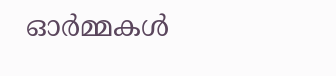ഓര്‍മ്മകള്‍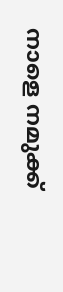നാളെ നമുക്ക്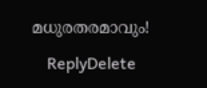മധുരതരമാവും!

    ReplyDelete